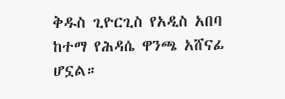ቅዱስ ጊዮርጊስ የአዲስ አበባ ከተማ የሕዳሴ ዋንጫ አሸናፊ ሆኗል።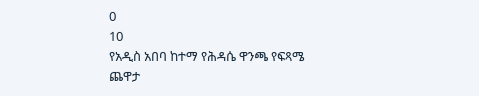0
10
የአዲስ አበባ ከተማ የሕዳሴ ዋንጫ የፍጻሜ ጨዋታ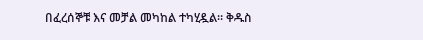በፈረሰኞቹ እና መቻል መካከል ተካሂዷል። ቅዱስ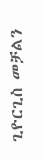ጊዮርጊስ መቻልን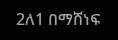2ለ1 በማሸነፍ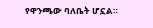የዋንጫው ባለቤት ሆኗል።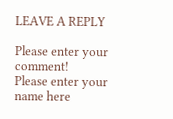LEAVE A REPLY

Please enter your comment!
Please enter your name here